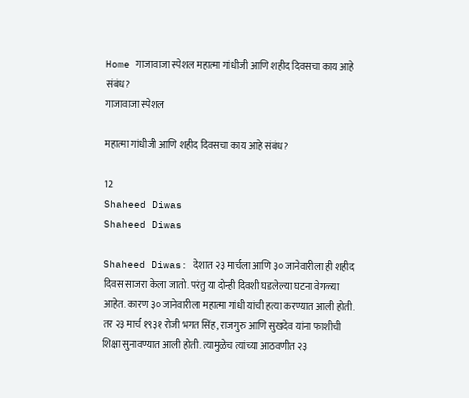Home गाजावाजा स्पेशल महात्मा गांधीजी आणि शहीद दिवसचा काय आहे संबंध?
गाजावाजा स्पेशल

महात्मा गांधीजी आणि शहीद दिवसचा काय आहे संबंध?

12
Shaheed Diwas
Shaheed Diwas

Shaheed Diwas: देशात २३ मार्चला आणि ३० जानेवारीला ही शहीद दिवस साजरा केला जातो. परंतु या दोन्ही दिवशी घडलेल्या घटना वेगळ्या आहेत. कारण ३० जानेवारीला महात्मा गांधी यांची हत्या करण्यात आली होती. तर २३ मार्च १९३१ रोजी भगत सिंह, राजगुरु आणि सुखदेव यांना फाशीची शिक्षा सुनावण्यात आली होती. त्यामुळेच त्यांच्या आठवणीत २३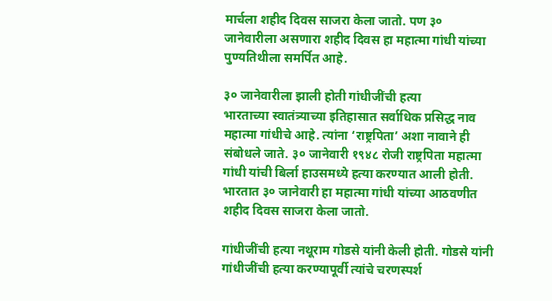मार्चला शहीद दिवस साजरा केला जातो. पण ३० जानेवारीला असणारा शहीद दिवस हा महात्मा गांधी यांच्या पुण्यतिथीला समर्पित आहे.

३० जानेवारीला झाली होती गांधीजींची हत्या
भारताच्या स्वातंत्र्याच्या इतिहासात सर्वाधिक प्रसिद्ध नाव महात्मा गांधीचे आहे. त्यांना ‘राष्ट्रपिता’ अशा नावाने ही संबोधले जाते. ३० जानेवारी १९४८ रोजी राष्ट्रपिता महात्मा गांधी यांची बिर्ला हाउसमध्ये हत्या करण्यात आली होती. भारतात ३० जानेवारी हा महात्मा गांधी यांच्या आठवणीत शहीद दिवस साजरा केला जातो.

गांधीजींची हत्या नथूराम गोडसे यांनी केली होती. गोडसे यांनी गांधीजींची हत्या करण्यापूर्वी त्यांचे चरणस्पर्श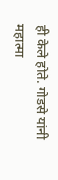ही केले होते. गोडसे यांनी महात्मा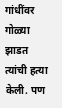गांधींवर गोळ्या झाडत त्यांची हत्या केली. पण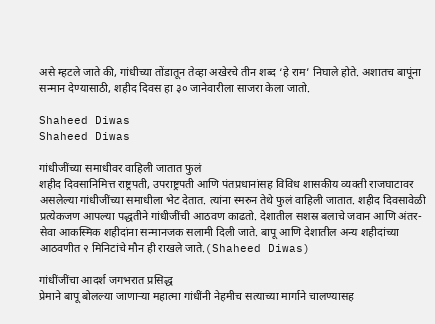असे म्हटले जाते की, गांधीच्या तोंडातून तेव्हा अखेरचे तीन शब्द ‘हे राम’ निघाले होते. अशातच बापूंना सन्मान देण्यासाठी, शहीद दिवस हा ३० जानेवारीला साजरा केला जातो.

Shaheed Diwas
Shaheed Diwas

गांधीजींच्या समाधीवर वाहिली जातात फुलं
शहीद दिवसानिमित्त राष्ट्रपती, उपराष्ट्रपती आणि पंतप्रधानांसह विविध शासकीय व्यक्ती राजघाटावर असलेल्या गांधीजींच्या समाधीला भेट देतात. त्यांना स्मरुन तेथे फुलं वाहिली जातात. शहीद दिवसावेळी प्रत्येकजण आपल्या पद्धतीने गांधीजींची आठवण काढतो. देशातील सशस्र बलाचे जवान आणि अंतर-सेवा आकस्मिक शहीदांना सन्मानजक सलामी दिली जाते. बापू आणि देशातील अन्य शहीदांच्या आठवणीत २ मिनिटांचे मौन ही राखले जाते.(Shaheed Diwas)

गांधींजींचा आदर्श जगभरात प्रसिद्ध
प्रेमाने बापू बोलल्या जाणाऱ्या महात्मा गांधींनी नेहमीच सत्याच्या मार्गाने चालण्यासह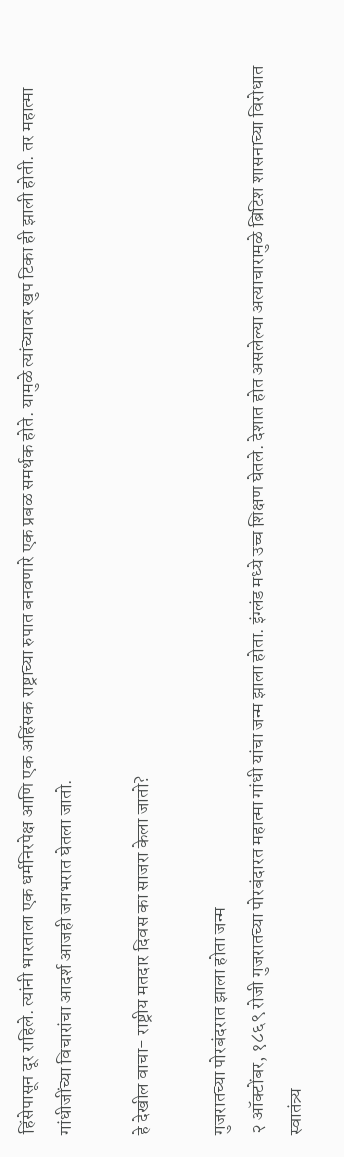हिंसेपासून दूर राहिले. त्यांनी भारताला एक धर्मनिरपेक्ष आणि एक अहिंसक राष्ट्राच्या रुपात बनवणारे एक प्रबळ समर्थक होते. यामुळे त्यांच्यावर खुप टिका ही झाली होती. तर महात्मा गांधीजींच्या विचारांचा आदर्श आजही जगभरात घेतला जातो.

हे देखील वाचा- राष्ट्रीय मतदार दिवस का साजरा केला जातो?

गुजरातच्या पोरबंदरात झाला होता जन्म
२ ऑक्टोंबर, १८६९ रोजी गुजरातच्या पोरबंदारत महात्मा गांधी यांचा जन्म झाला होता. इंग्लंड मध्ये उच्च शिक्षण घेतले. देशात होत असलेल्या अत्याचारामुळे ब्रिटिश शासनाच्या विरोधात स्वातंत्र्य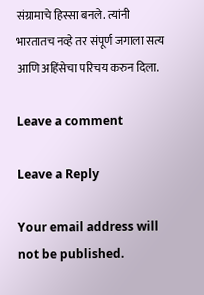संग्रामाचे हिस्सा बनले. त्यांनी भारतातच नव्हे तर संपूर्ण जगाला सत्य आणि अहिंसेचा परिचय करुन दिला.

Leave a comment

Leave a Reply

Your email address will not be published.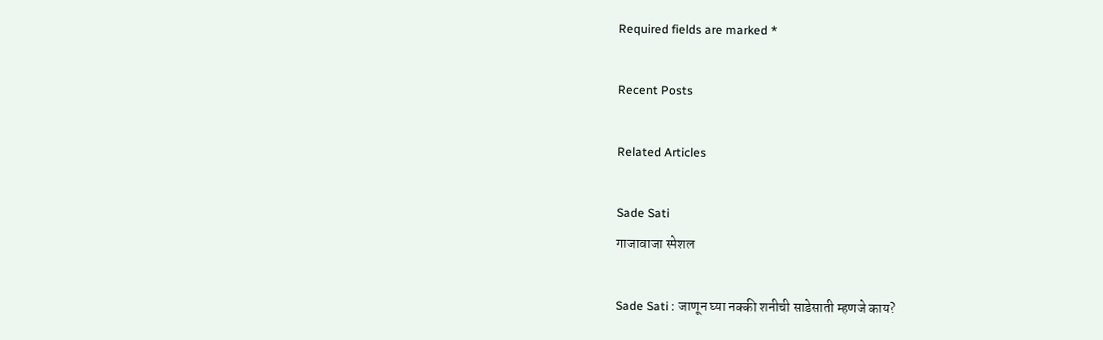Required fields are marked *

Recent Posts

Related Articles

Sade Sati
गाजावाजा स्पेशल

Sade Sati : जाणून घ्या नक्की शनीची साडेसाती म्हणजे काय?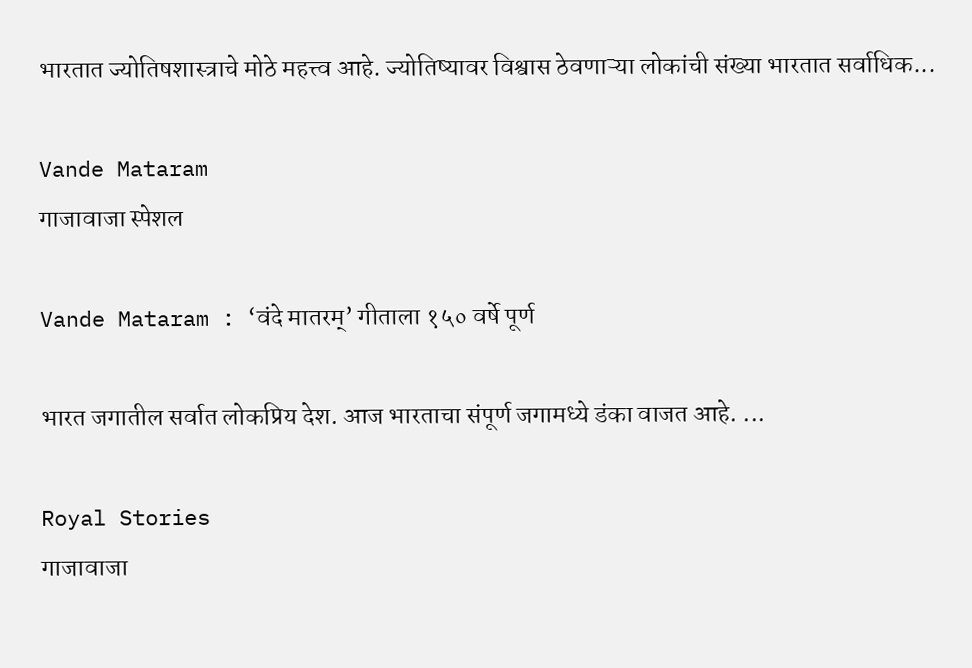भारतात ज्योतिषशास्त्राचे मोठे महत्त्व आहे. ज्योतिष्यावर विश्वास ठेवणाऱ्या लोकांची संख्या भारतात सर्वाधिक...

Vande Mataram
गाजावाजा स्पेशल

Vande Mataram : ‘वंदे मातरम्’ गीताला १५० वर्षे पूर्ण

भारत जगातील सर्वात लोकप्रिय देश. आज भारताचा संपूर्ण जगामध्ये डंका वाजत आहे. ...

Royal Stories
गाजावाजा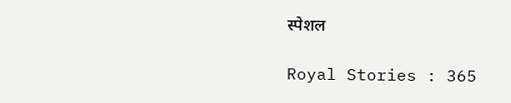स्पेशल

Royal Stories : 365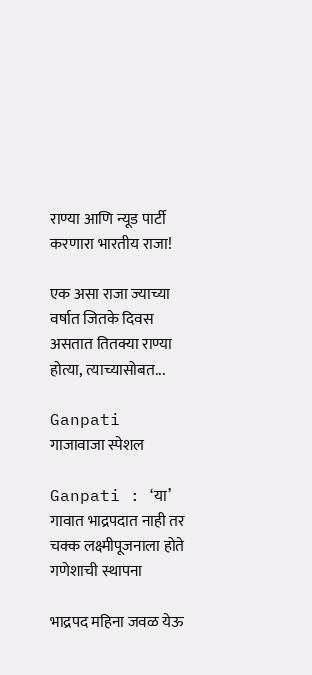राण्या आणि न्यूड पार्टी करणारा भारतीय राजा!

एक असा राजा ज्याच्या वर्षात जितके दिवस असतात तितक्या राण्या होत्या, त्याच्यासोबत...

Ganpati
गाजावाजा स्पेशल

Ganpati : ‘या’ गावात भाद्रपदात नाही तर चक्क लक्ष्मीपूजनाला होते गणेशाची स्थापना

भाद्रपद महिना जवळ येऊ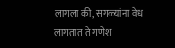लागला की, सगळ्यांना वेध लागतात ते गणेश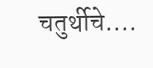चतुर्थीचे....